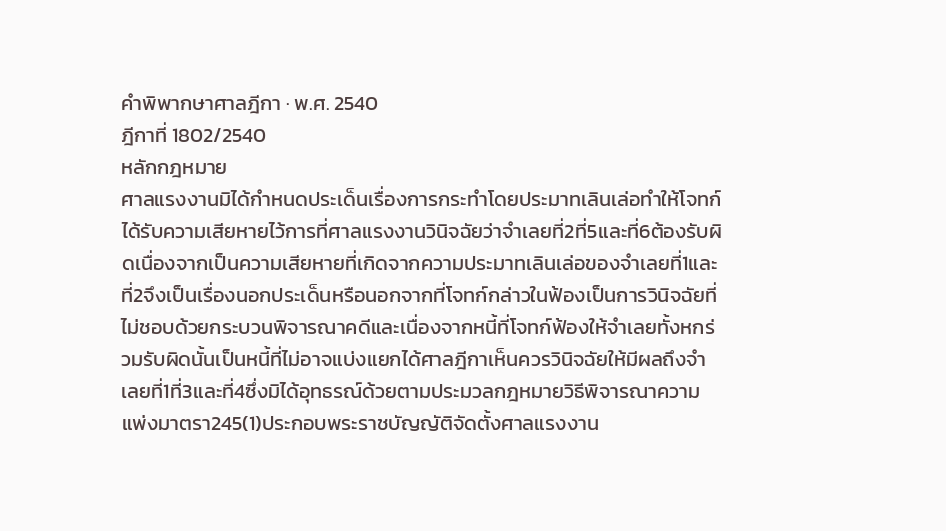คำพิพากษาศาลฎีกา · พ.ศ. 2540
ฎีกาที่ 1802/2540
หลักกฎหมาย
ศาลแรงงานมิได้กำหนดประเด็นเรื่องการกระทำโดยประมาทเลินเล่อทำให้โจทก์ได้รับความเสียหายไว้การที่ศาลแรงงานวินิจฉัยว่าจำเลยที่2ที่5และที่6ต้องรับผิดเนื่องจากเป็นความเสียหายที่เกิดจากความประมาทเลินเล่อของจำเลยที่1และที่2จึงเป็นเรื่องนอกประเด็นหรือนอกจากที่โจทก์กล่าวในฟ้องเป็นการวินิจฉัยที่ไม่ชอบด้วยกระบวนพิจารณาคดีและเนื่องจากหนี้ที่โจทก์ฟ้องให้จำเลยทั้งหกร่วมรับผิดนั้นเป็นหนี้ที่ไม่อาจแบ่งแยกได้ศาลฎีกาเห็นควรวินิจฉัยให้มีผลถึงจำเลยที่1ที่3และที่4ซึ่งมิได้อุทธรณ์ด้วยตามประมวลกฎหมายวิธีพิจารณาความแพ่งมาตรา245(1)ประกอบพระราชบัญญัติจัดตั้งศาลแรงงาน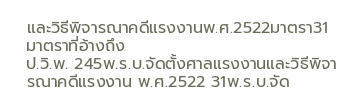และวิธีพิจารณาคดีแรงงานพ.ศ.2522มาตรา31
มาตราที่อ้างถึง
ป.วิ.พ. 245พ.ร.บ.จัดตั้งศาลแรงงานและวิธีพิจารณาคดีแรงงาน พ.ศ.2522 31พ.ร.บ.จัด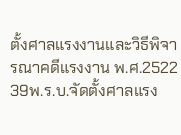ตั้งศาลแรงงานและวิธีพิจารณาคดีแรงงาน พ.ศ.2522 39พ.ร.บ.จัดตั้งศาลแรง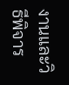งานและวิธีพิจาร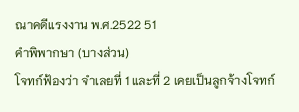ณาคดีแรงงาน พ.ศ.2522 51
คำพิพากษา (บางส่วน)
โจทก์ฟ้องว่า จำเลยที่ 1 และที่ 2 เคยเป็นลูกจ้างโจทก์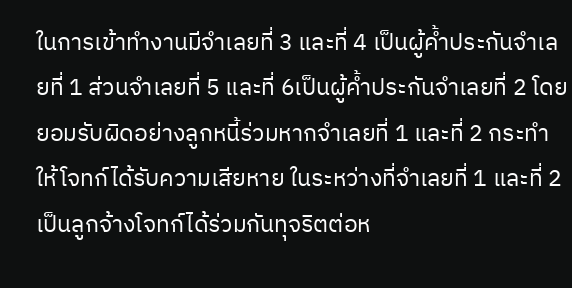ในการเข้าทำงานมีจำเลยที่ 3 และที่ 4 เป็นผู้ค้ำประกันจำเลยที่ 1 ส่วนจำเลยที่ 5 และที่ 6เป็นผู้ค้ำประกันจำเลยที่ 2 โดยยอมรับผิดอย่างลูกหนี้ร่วมหากจำเลยที่ 1 และที่ 2 กระทำให้โจทก์ได้รับความเสียหาย ในระหว่างที่จำเลยที่ 1 และที่ 2 เป็นลูกจ้างโจทก์ได้ร่วมกันทุจริตต่อห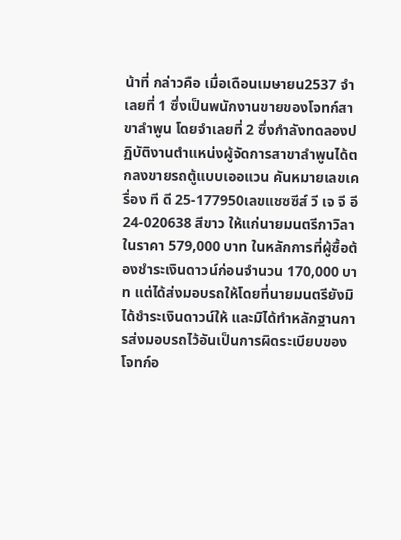น้าที่ กล่าวคือ เมื่อเดือนเมษายน2537 จำเลยที่ 1 ซึ่งเป็นพนักงานขายของโจทก์สาขาลำพูน โดยจำเลยที่ 2 ซึ่งกำลังทดลองปฏิบัติงานตำแหน่งผู้จัดการสาขาลำพูนได้ตกลงขายรถตู้แบบเออแวน คันหมายเลขเครื่อง ที ดี 25-177950เลขแชซซีส์ วี เจ จี อี 24-020638 สีขาว ให้แก่นายมนตรีกาวิลา ในราคา 579,000 บาท ในหลักการที่ผู้ซื้อต้องชำระเงินดาวน์ก่อนจำนวน 170,000 บาท แต่ได้ส่งมอบรถให้โดยที่นายมนตรียังมิได้ชำระเงินดาวน์ให้ และมิได้ทำหลักฐานการส่งมอบรถไว้อันเป็นการผิดระเบียบของโจทก์อ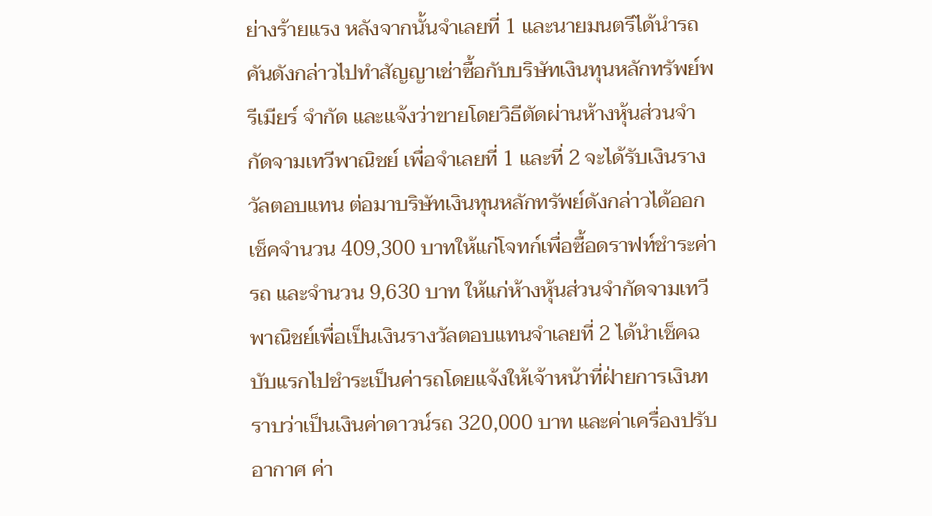ย่างร้ายแรง หลังจากนั้นจำเลยที่ 1 และนายมนตรีได้นำรถคันดังกล่าวไปทำสัญญาเช่าซื้อกับบริษัทเงินทุนหลักทรัพย์พรีเมียร์ จำกัด และแจ้งว่าขายโดยวิธีตัดผ่านห้างหุ้นส่วนจำกัดจามเทวีพาณิชย์ เพื่อจำเลยที่ 1 และที่ 2 จะได้รับเงินรางวัลตอบแทน ต่อมาบริษัทเงินทุนหลักทรัพย์ดังกล่าวได้ออกเช็คจำนวน 409,300 บาทให้แก่โจทก์เพื่อซื้อดราฟท์ชำระค่ารถ และจำนวน 9,630 บาท ให้แก่ห้างหุ้นส่วนจำกัดจามเทวีพาณิชย์เพื่อเป็นเงินรางวัลตอบแทนจำเลยที่ 2 ได้นำเช็คฉบับแรกไปชำระเป็นค่ารถโดยแจ้งให้เจ้าหน้าที่ฝ่ายการเงินทราบว่าเป็นเงินค่าดาวน์รถ 320,000 บาท และค่าเครื่องปรับอากาศ ค่า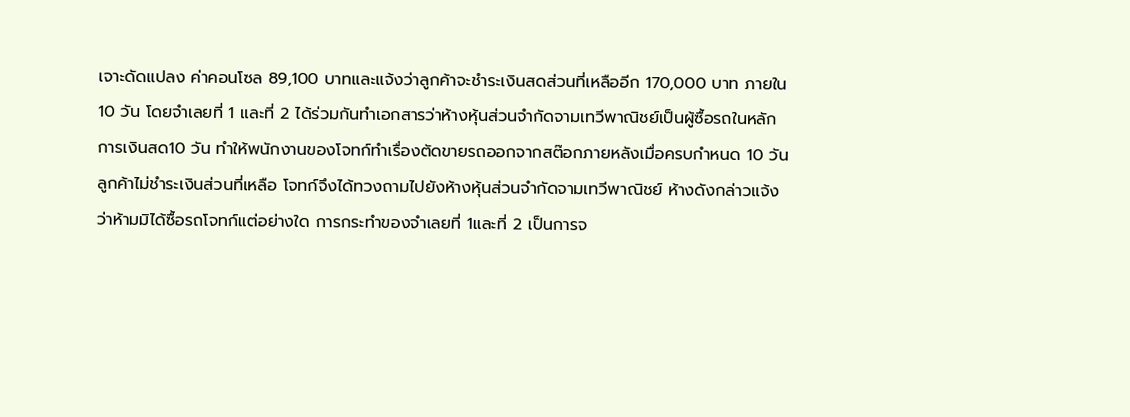เจาะดัดแปลง ค่าคอนโซล 89,100 บาทและแจ้งว่าลูกค้าจะชำระเงินสดส่วนที่เหลืออีก 170,000 บาท ภายใน10 วัน โดยจำเลยที่ 1 และที่ 2 ได้ร่วมกันทำเอกสารว่าห้างหุ้นส่วนจำกัดจามเทวีพาณิชย์เป็นผู้ซื้อรถในหลักการเงินสด10 วัน ทำให้พนักงานของโจทก์ทำเรื่องตัดขายรถออกจากสต๊อกภายหลังเมื่อครบกำหนด 10 วัน ลูกค้าไม่ชำระเงินส่วนที่เหลือ โจทก์จึงได้ทวงถามไปยังห้างหุ้นส่วนจำกัดจามเทวีพาณิชย์ ห้างดังกล่าวแจ้งว่าห้ามมิได้ซื้อรถโจทก์แต่อย่างใด การกระทำของจำเลยที่ 1และที่ 2 เป็นการจ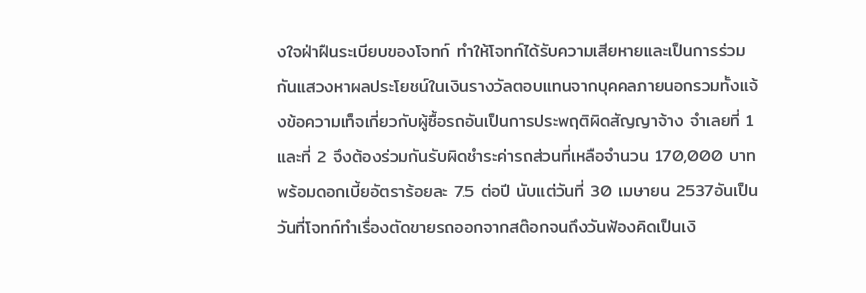งใจฝ่าฝืนระเบียบของโจทก์ ทำให้โจทก์ได้รับความเสียหายและเป็นการร่วมกันแสวงหาผลประโยชน์ในเงินรางวัลตอบแทนจากบุคคลภายนอกรวมทั้งแจ้งข้อความเท็จเกี่ยวกับผู้ซื้อรถอันเป็นการประพฤติผิดสัญญาจ้าง จำเลยที่ 1 และที่ 2 จึงต้องร่วมกันรับผิดชำระค่ารถส่วนที่เหลือจำนวน 170,000 บาท พร้อมดอกเบี้ยอัตราร้อยละ 7.5 ต่อปี นับแต่วันที่ 30 เมษายน 2537อันเป็นวันที่โจทก์ทำเรื่องตัดขายรถออกจากสต๊อกจนถึงวันฟ้องคิดเป็นเงิ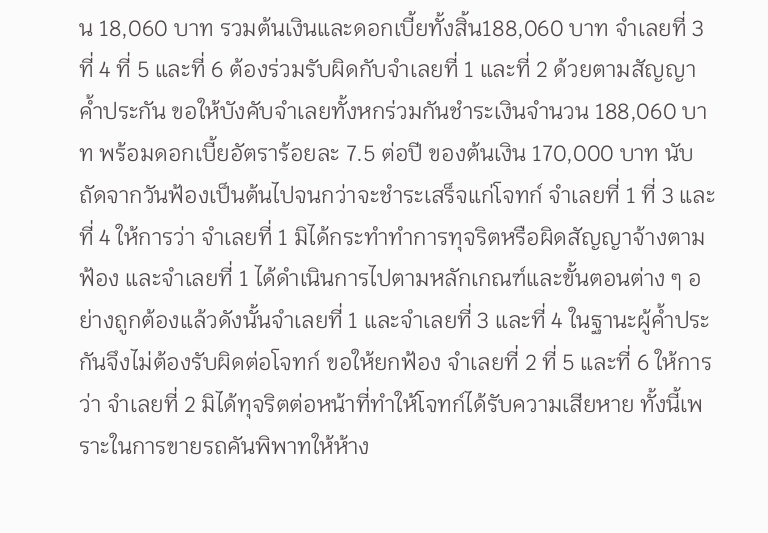น 18,060 บาท รวมต้นเงินและดอกเบี้ยทั้งสิ้น188,060 บาท จำเลยที่ 3 ที่ 4 ที่ 5 และที่ 6 ต้องร่วมรับผิดกับจำเลยที่ 1 และที่ 2 ด้วยตามสัญญาค้ำประกัน ขอให้บังคับจำเลยทั้งหกร่วมกันชำระเงินจำนวน 188,060 บาท พร้อมดอกเบี้ยอัตราร้อยละ 7.5 ต่อปี ของต้นเงิน 170,000 บาท นับถัดจากวันฟ้องเป็นต้นไปจนกว่าจะชำระเสร็จแก่โจทก์ จำเลยที่ 1 ที่ 3 และที่ 4 ให้การว่า จำเลยที่ 1 มิได้กระทำทำการทุจริตหรือผิดสัญญาจ้างตามฟ้อง และจำเลยที่ 1 ได้ดำเนินการไปตามหลักเกณฑ์และขั้นตอนต่าง ๆ อย่างถูกต้องแล้วดังนั้นจำเลยที่ 1 และจำเลยที่ 3 และที่ 4 ในฐานะผู้ค้ำประกันจึงไม่ต้องรับผิดต่อโจทก์ ขอให้ยกฟ้อง จำเลยที่ 2 ที่ 5 และที่ 6 ให้การว่า จำเลยที่ 2 มิได้ทุจริตต่อหน้าที่ทำให้โจทก์ได้รับความเสียหาย ทั้งนี้เพราะในการขายรถคันพิพาทให้ห้าง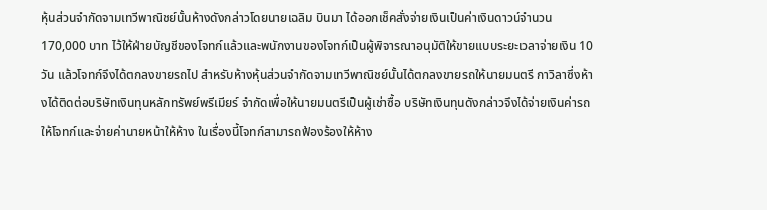หุ้นส่วนจำกัดจามเทวีพาณิชย์นั้นห้างดังกล่าวโดยนายเฉลิม บินมา ได้ออกเช็คสั่งจ่ายเงินเป็นค่าเงินดาวน์จำนวน 170,000 บาท ไว้ให้ฝ่ายบัญชีของโจทก์แล้วและพนักงานของโจทก์เป็นผู้พิจารณาอนุมัติให้ขายแบบระยะเวลาจ่ายเงิน 10 วัน แล้วโจทก์จึงได้ตกลงขายรถไป สำหรับห้างหุ้นส่วนจำกัดจามเทวีพาณิชย์นั้นได้ตกลงขายรถให้นายมนตรี กาวิลาซึ่งห้างได้ติดต่อบริษัทเงินทุนหลักทรัพย์พรีเมียร์ จำกัดเพื่อให้นายมนตรีเป็นผู้เช่าซื้อ บริษัทเงินทุนดังกล่าวจึงได้จ่ายเงินค่ารถให้โจทก์และจ่ายค่านายหน้าให้ห้าง ในเรื่องนี้โจทก์สามารถฟ้องร้องให้ห้าง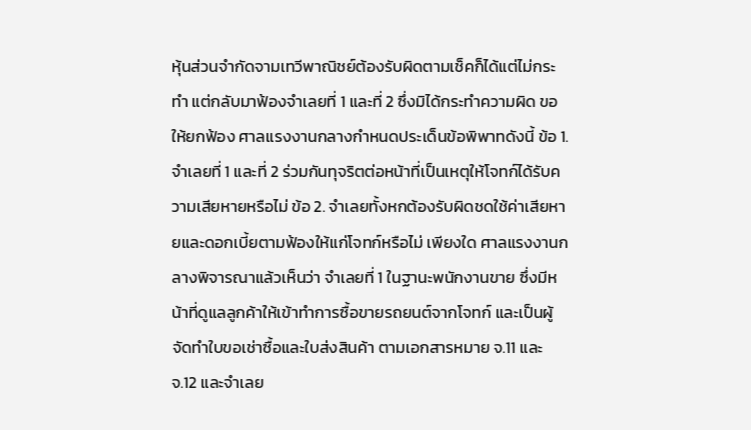หุ้นส่วนจำกัดจามเทวีพาณิชย์ต้องรับผิดตามเช็คก็ได้แต่ไม่กระทำ แต่กลับมาฟ้องจำเลยที่ 1 และที่ 2 ซึ่งมิได้กระทำความผิด ขอให้ยกฟ้อง ศาลแรงงานกลางกำหนดประเด็นข้อพิพาทดังนี้ ข้อ 1. จำเลยที่ 1 และที่ 2 ร่วมกันทุจริตต่อหน้าที่เป็นเหตุให้โจทก์ได้รับความเสียหายหรือไม่ ข้อ 2. จำเลยทั้งหกต้องรับผิดชดใช้ค่าเสียหายและดอกเบี้ยตามฟ้องให้แก่โจทก์หรือไม่ เพียงใด ศาลแรงงานกลางพิจารณาแล้วเห็นว่า จำเลยที่ 1 ในฐานะพนักงานขาย ซึ่งมีหน้าที่ดูแลลูกค้าให้เข้าทำการซื้อขายรถยนต์จากโจทก์ และเป็นผู้จัดทำใบขอเช่าซื้อและใบส่งสินค้า ตามเอกสารหมาย จ.11 และ จ.12 และจำเลย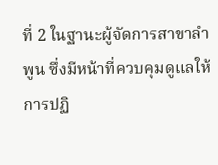ที่ 2 ในฐานะผู้จัดการสาขาลำพูน ซึ่งมีหน้าที่ควบคุมดูแลให้การปฏิ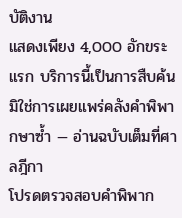บัติงาน
แสดงเพียง 4,000 อักขระแรก บริการนี้เป็นการสืบค้น มิใช่การเผยแพร่คลังคำพิพากษาซ้ำ — อ่านฉบับเต็มที่ศาลฎีกา
โปรดตรวจสอบคำพิพาก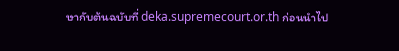ษากับต้นฉบับที่ deka.supremecourt.or.th ก่อนนำไป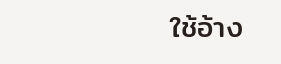ใช้อ้าง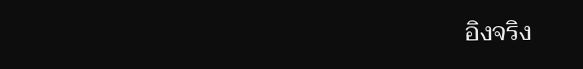อิงจริง